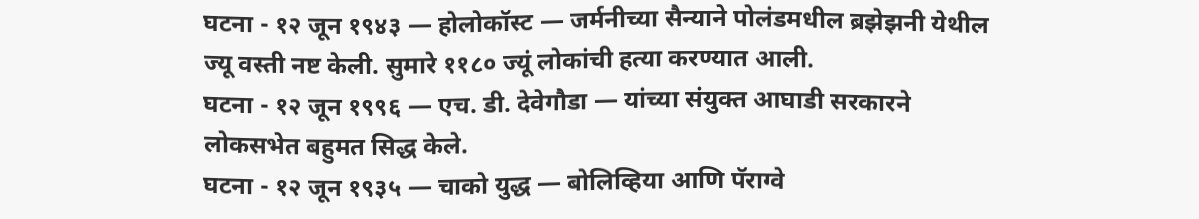घटना - १२ जून १९४३ — होलोकॉस्ट — जर्मनीच्या सैन्याने पोलंडमधील ब्रझेझनी येथील ज्यू वस्ती नष्ट केली. सुमारे ११८० ज्यूं लोकांची हत्या करण्यात आली.
घटना - १२ जून १९९६ — एच. डी. देवेगौडा — यांच्या संयुक्त आघाडी सरकारने लोकसभेत बहुमत सिद्ध केले.
घटना - १२ जून १९३५ — चाको युद्ध — बोलिव्हिया आणि पॅराग्वे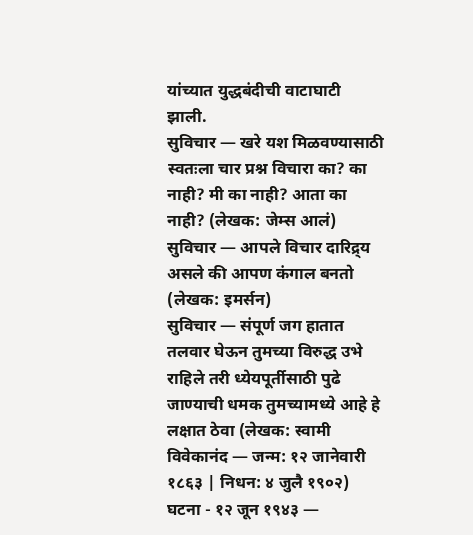यांच्यात युद्धबंदीची वाटाघाटी झाली.
सुविचार — खरे यश मिळवण्यासाठी स्वतःला चार प्रश्न विचारा का? का नाही? मी का नाही? आता का नाही? (लेखक: जेम्स आलं)
सुविचार — आपले विचार दारिद्र्य असले की आपण कंगाल बनतो (लेखक: इमर्सन)
सुविचार — संपूर्ण जग हातात तलवार घेऊन तुमच्या विरुद्ध उभे राहिले तरी ध्येयपूर्तीसाठी पुढे जाण्याची धमक तुमच्यामध्ये आहे हे लक्षात ठेवा (लेखक: स्वामी विवेकानंद — जन्म: १२ जानेवारी १८६३ | निधन: ४ जुलै १९०२)
घटना - १२ जून १९४३ —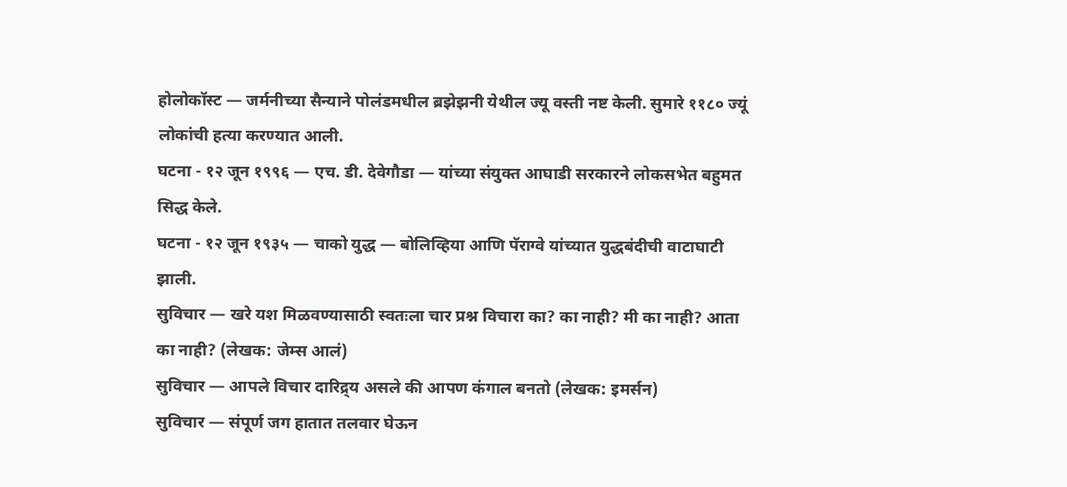होलोकॉस्ट — जर्मनीच्या सैन्याने पोलंडमधील ब्रझेझनी येथील ज्यू वस्ती नष्ट केली. सुमारे ११८० ज्यूं लोकांची हत्या करण्यात आली.
घटना - १२ जून १९९६ — एच. डी. देवेगौडा — यांच्या संयुक्त आघाडी सरकारने लोकसभेत बहुमत सिद्ध केले.
घटना - १२ जून १९३५ — चाको युद्ध — बोलिव्हिया आणि पॅराग्वे यांच्यात युद्धबंदीची वाटाघाटी झाली.
सुविचार — खरे यश मिळवण्यासाठी स्वतःला चार प्रश्न विचारा का? का नाही? मी का नाही? आता का नाही? (लेखक: जेम्स आलं)
सुविचार — आपले विचार दारिद्र्य असले की आपण कंगाल बनतो (लेखक: इमर्सन)
सुविचार — संपूर्ण जग हातात तलवार घेऊन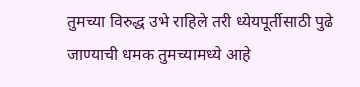तुमच्या विरुद्ध उभे राहिले तरी ध्येयपूर्तीसाठी पुढे जाण्याची धमक तुमच्यामध्ये आहे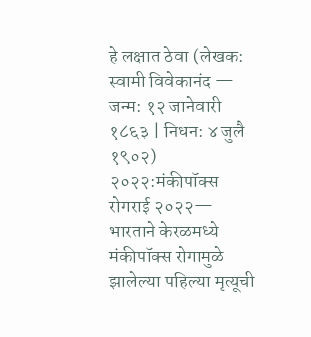हे लक्षात ठेवा (लेखक: स्वामी विवेकानंद — जन्म: १२ जानेवारी १८६३ | निधन: ४ जुलै १९०२)
२०२२:मंकीपॉक्स रोगराई २०२२— भारताने केरळमध्ये मंकीपॉक्स रोगामुळे झालेल्या पहिल्या मृत्यूची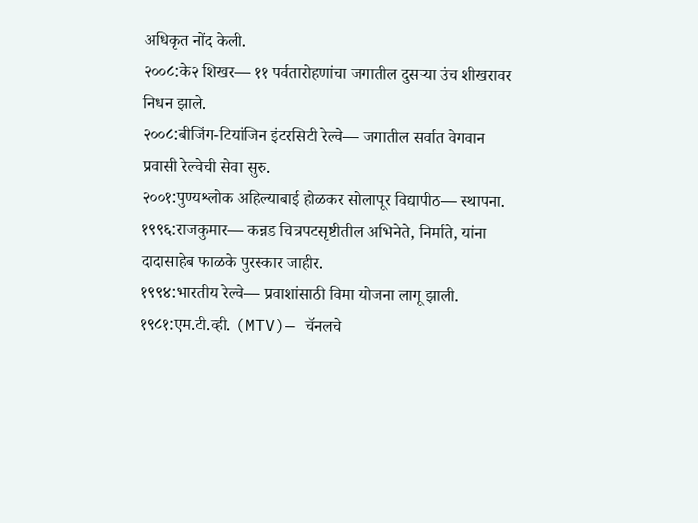अधिकृत नोंद केली.
२००८:के२ शिखर— ११ पर्वतारोहणांचा जगातील दुसऱ्या उंच शीखरावर निधन झाले.
२००८:बीजिंग-टियांजिन इंटरसिटी रेल्वे— जगातील सर्वात वेगवान प्रवासी रेल्वेची सेवा सुरु.
२००१:पुण्यश्लोक अहिल्याबाई होळकर सोलापूर विद्यापीठ— स्थापना.
१९९६:राजकुमार— कन्नड चित्रपटसृष्टीतील अभिनेते, निर्माते, यांना दादासाहेब फाळके पुरस्कार जाहीर.
१९९४:भारतीय रेल्वे— प्रवाशांसाठी विमा योजना लागू झाली.
१९८१:एम.टी.व्ही. (MTV)— चॅनलचे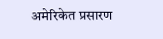अमेरिकेत प्रसारण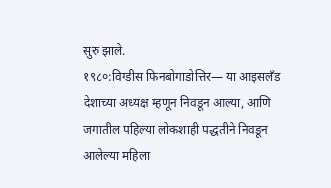सुरु झाले.
१९८०:विग्डीस फिनबोगाडोत्तिर— या आइसलँड देशाच्या अध्यक्ष म्हणून निवडून आल्या, आणि जगातील पहिल्या लोकशाही पद्धतीने निवडून आलेल्या महिला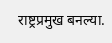राष्ट्रप्रमुख बनल्या.